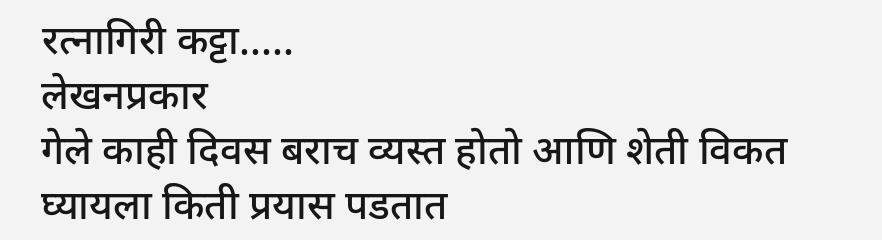रत्नागिरी कट्टा.....
लेखनप्रकार
गेले काही दिवस बराच व्यस्त होतो आणि शेती विकत घ्यायला किती प्रयास पडतात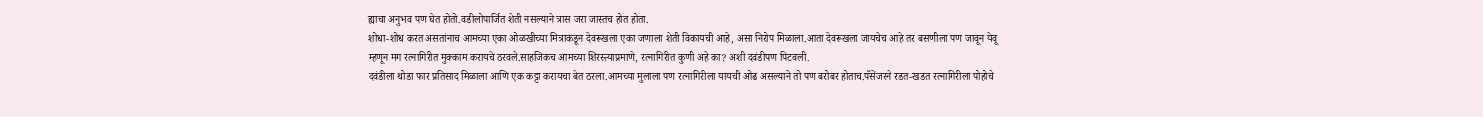ह्याचा अनुभव पण घेत होतो.वडीलोपार्जित शेती नसल्याने त्रास जरा जास्तच होत होता.
शोधा-शोध करत असतांनाच आमच्या एका ओळखीच्या मित्राकडून देवरूखला एका जणाला शेती विकायची आहे, असा निरोप मिळाला.आता देवरूखला जायचेच आहे तर बसणीला पण जावून येवू म्हणून मग रत्नागिरीत मुक्काम करायचे ठरवले.साहजिकच आमच्या शिरस्त्याप्रमाणे, रत्नागिरीत कुणी अहे का? अशी दवंडीपण पिटवली.
दवंडीला थोडा फार प्रतिसाद मिळाला आणि एक कट्टा करायचा बेत ठरला.आमच्या मुलाला पण रत्नागिरीला यायची ओढ असल्याने तो पण बरोबर होताच.पॅसेंजरने रडत-खडत रत्नागिरीला पोहोचे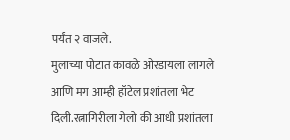पर्यंत २ वाजले.
मुलाच्या पोटात कावळे ओरडायला लागले आणि मग आम्ही हॉटेल प्रशांतला भेट दिली.रत्नागिरीला गेलो की आधी प्रशांतला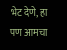भेट देणे, हा पण आमचा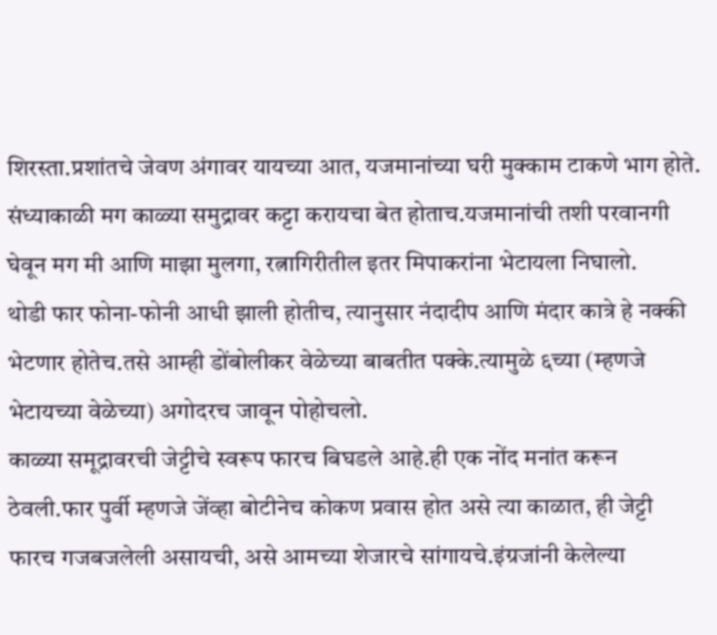शिरस्ता.प्रशांतचे जेवण अंगावर यायच्या आत, यजमानांच्या घरी मुक्काम टाकणे भाग होते.
संध्याकाळी मग काळ्या समुद्रावर कट्टा करायचा बेत होताच.यजमानांची तशी परवानगी घेवून मग मी आणि माझा मुलगा, रत्नागिरीतील इतर मिपाकरांना भेटायला निघालो.
थोडी फार फोना-फोनी आधी झाली होतीच, त्यानुसार नंदादीप आणि मंदार कात्रे हे नक्की भेटणार होतेच.तसे आम्ही डोंबोलीकर वेळेच्या बाबतीत पक्के.त्यामुळे ६च्या (म्हणजे भेटायच्या वेळेच्या) अगोदरच जावून पोहोचलो.
काळ्या समूद्रावरची जेट्टीचे स्वरूप फारच बिघडले आहे.ही एक नोंद मनांत करून ठेवली.फार पुर्वी म्हणजे जेंव्हा बोटीनेच कोकण प्रवास होत असे त्या काळात, ही जेट्टी फारच गजबजलेली असायची, असे आमच्या शेजारचे सांगायचे.इंग्रजांनी केलेल्या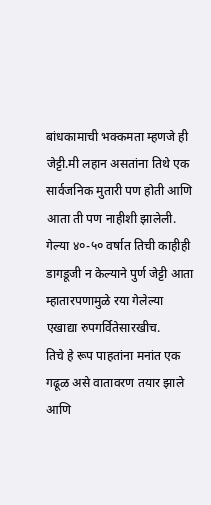बांधकामाची भक्कमता म्हणजे ही जेट्टी.मी लहान असतांना तिथे एक सार्वजनिक मुतारी पण होती आणि आता ती पण नाहीशी झालेली. गेल्या ४०-५० वर्षात तिची काहीही डागडूजी न केल्याने पुर्ण जेट्टी आता म्हातारपणामुळे रया गेलेल्या एखाद्या रुपगर्वितेसारखीच.
तिचे हे रूप पाहतांना मनांत एक गढूळ असे वातावरण तयार झाले आणि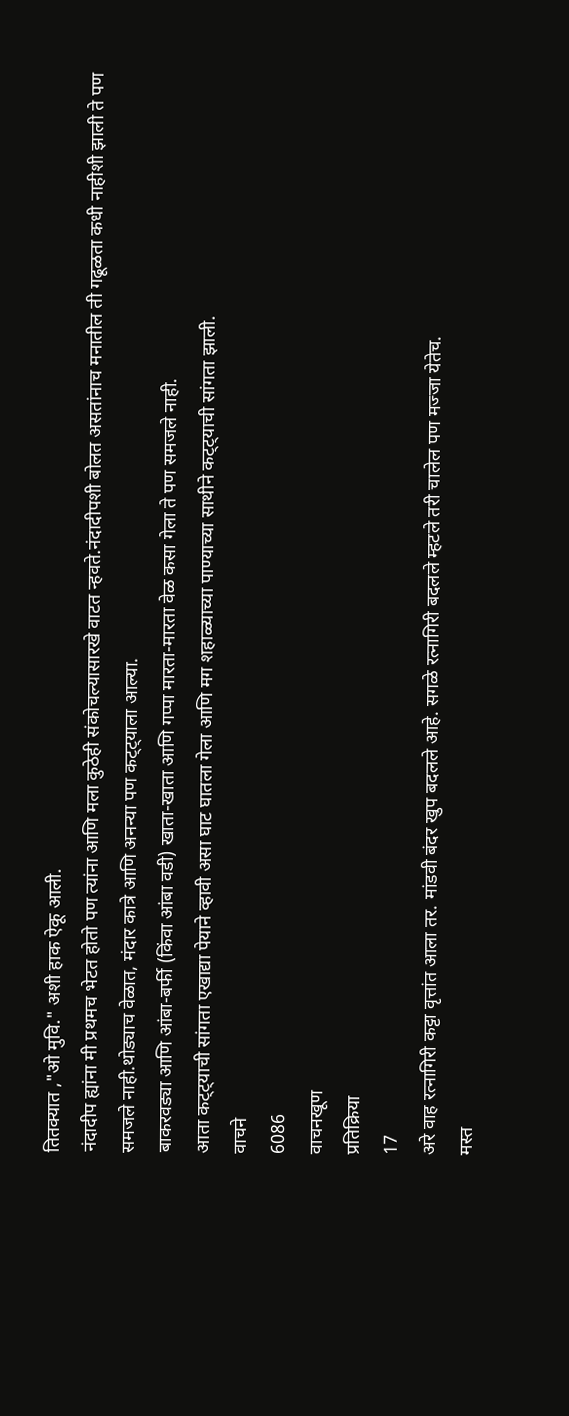तितक्यात ,"ओ मुवि." अशी हाक ऐकू आली.
नंदादीप ह्यांना मी प्रथमच भेटत होतो पण त्यांना आणि मला कुठेही संकोचल्यासारखे वाटत न्हवते.नंदादीपशी बोलत असतांनाच मनातील ती गढूळता कधी नाहीशी झाली ते पण समजले नाही.थोड्याच वेळात, मंदार कात्रे आणि अनन्या पण कट्ट्याला आल्या.
बाकरवड्या आणि आंबा-बर्फी (किंवा आंबा वडी) खाता-खाता आणि गप्पा मारता-मारता वेळ कसा गेला ते पण समजले नाही.
आता कट्ट्याची सांगता एखाद्या पेयाने व्हावी असा घाट घातला गेला आणि मग शहाळ्याच्या पाण्याच्या साथीने कट्ट्याची सांगता झाली.
वाचने
6086
वाचनखूण
प्रतिक्रिया
17
अरे वाह रत्नागिरी कट्टा वृत्तांत आला तर. मांडवी बंदर खुप बदलले आहे. सगळे रत्नागिरी बदलले म्हटले तरी चालेल पण मज्जा येतेच.
मस्त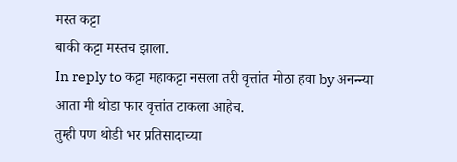मस्त कट्टा
बाकी कट्टा मस्तच झाला.
In reply to कट्टा महाकट्टा नसला तरी वृत्तांत मोठा हवा by अनन्न्या
आता मी थोडा फार वृत्तांत टाकला आहेच.
तुम्ही पण थोडी भर प्रतिसादाच्या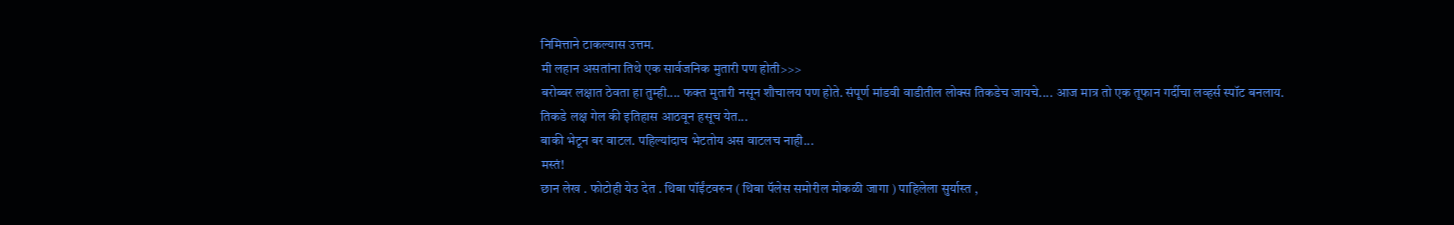निमित्ताने टाकल्यास उत्तम.
मी लहान असतांना तिथे एक सार्वजनिक मुतारी पण होती>>>
बरोब्बर लक्षात ठेवता हा तुम्ही.... फक्त मुतारी नसून शौचालय पण होते. संपूर्ण मांडवी वाडीतील लोक्स तिकडेच जायचे.... आज मात्र तो एक तूफान गर्दीचा लव्हर्स स्पॉट बनलाय. तिकडे लक्ष गेल की इतिहास आठवून हसूच येत...
बाकी भेटून बर वाटल. पहिल्यांदाच भेटतोय अस वाटलच नाही...
मस्तं!
छान लेख . फोटोही येउ देत . थिबा पॉईंटवरुन ( थिबा पॅलेस समोरील मोकळी जागा ) पाहिलेला सुर्यास्त ,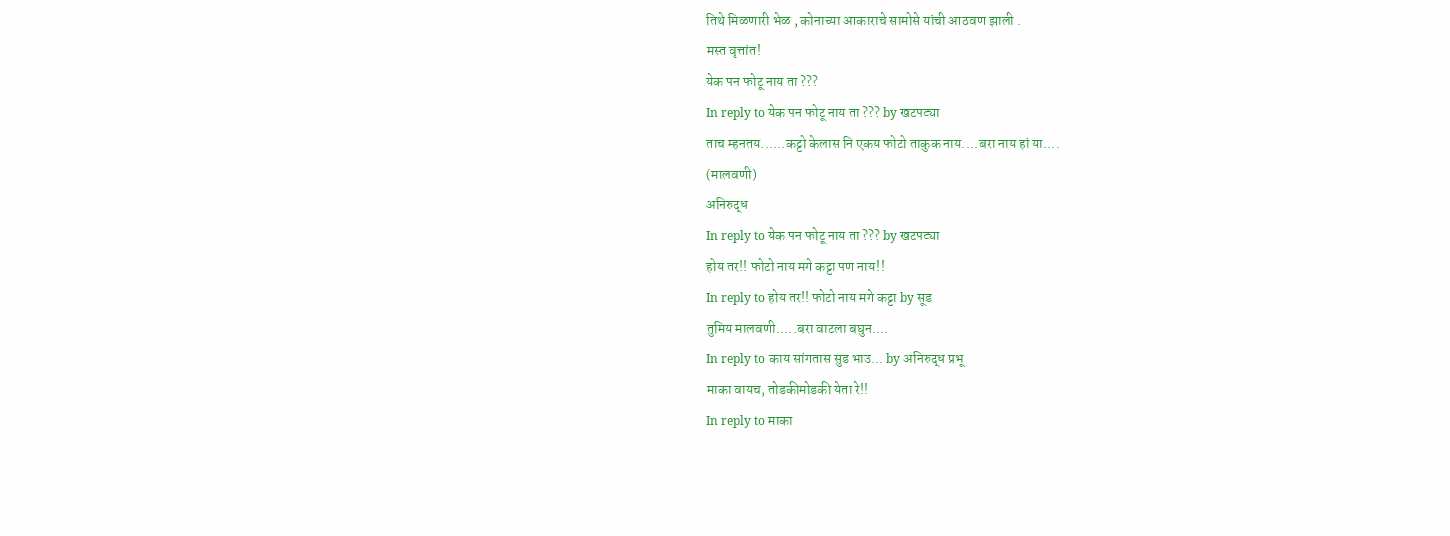तिथे मिळणारी भेळ , कोनाच्या आकाराचे सामोसे यांची आठवण झाली .
मस्त वृत्तांत!
येक पन फोटू नाय ता ???
In reply to येक पन फोटू नाय ता ??? by खटपट्या
ताच म्हनतय......कट्टो केलास नि एकय फोटो ताकुक नाय....बरा नाय हां या....
(मालवणी)
अनिरुद्ध
In reply to येक पन फोटू नाय ता ??? by खटपट्या
होय तर!! फोटो नाय मगे कट्टा पण नाय!!
In reply to होय तर!! फोटो नाय मगे कट्टा by सूड
तुमिय मालवणी.....बरा वाटला बघुन....
In reply to काय सांगतास सुड भाउ... by अनिरुद्ध प्रभू
माका वायच, तोडकीमोडकी येता रे!!
In reply to माका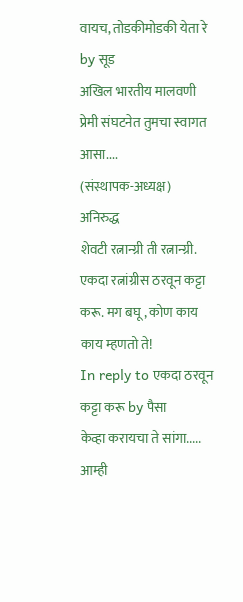वायच, तोडकीमोडकी येता रे by सूड
अखिल भारतीय मालवणी प्रेमी संघटनेत तुमचा स्वागत आसा....
(संस्थापक-अध्यक्ष)
अनिरुद्ध
शेवटी रत्नान्ग्री ती रत्नान्ग्री.
एकदा रत्नांग्रीस ठरवून कट्टा करू. मग बघू, कोण काय काय म्हणतो ते!
In reply to एकदा ठरवून कट्टा करू by पैसा
केव्हा करायचा ते सांगा..... आम्ही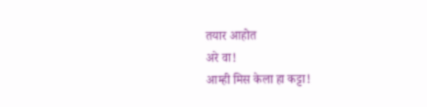तयार आहोत
अरे वा!
आम्ही मिस केला हा कट्टा!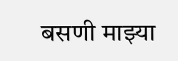बसणी माझ्या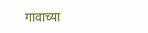गावाच्या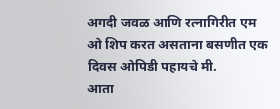अगदी जवळ आणि रत्नागिरीत एम ओ शिप करत असताना बसणीत एक दिवस ओपिडी पहायचे मी.
आता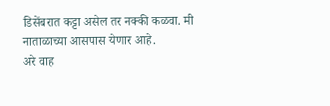डिसेंबरात कट्टा असेल तर नक्की कळवा. मी नाताळाच्या आसपास येणार आहे.
अरे वाह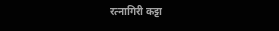रत्नागिरी कट्टा